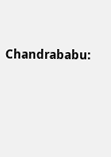Chandrababu: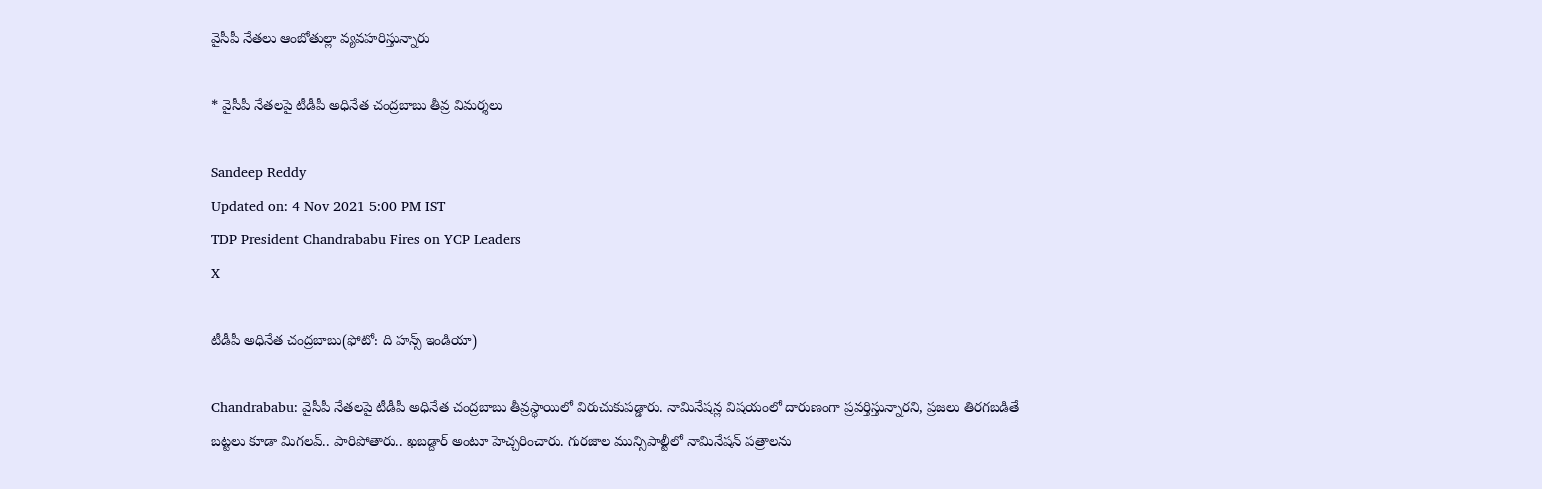వైసీపీ నేతలు ఆంబోతుల్లా వ్యవహరిస్తున్నారు

* వైసీపీ నేతలపై టీడీపీ అధినేత చంద్రబాబు తీవ్ర విమర్శలు

Sandeep Reddy
Updated on: 4 Nov 2021 5:00 PM IST
TDP President Chandrababu Fires on YCP Leaders
X

టీడీపీ అధినేత చంద్రబాబు(ఫోటో: ది హన్స్ ఇండియా)

Chandrababu: వైసీపీ నేతలపై టీడీపీ అధినేత చంద్రబాబు తీవ్రస్థాయిలో విరుచుకుపడ్డారు. నామినేషన్ల విషయంలో దారుణంగా ప్రవర్తిస్తున్నారని, ప్రజలు తిరగబడితే బట్టలు కూడా మిగలవ్.. పారిపోతారు.. ఖబడ్దార్ అంటూ హెచ్చరించారు. గురజాల మున్సిపాల్టీలో నామినేషన్ పత్రాలను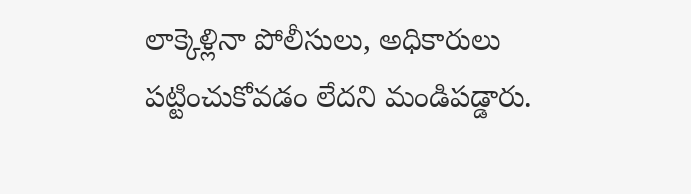లాక్కెళ్లినా పోలీసులు, అధికారులు పట్టించుకోవడం లేదని మండిపడ్డారు.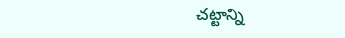చట్టాన్ని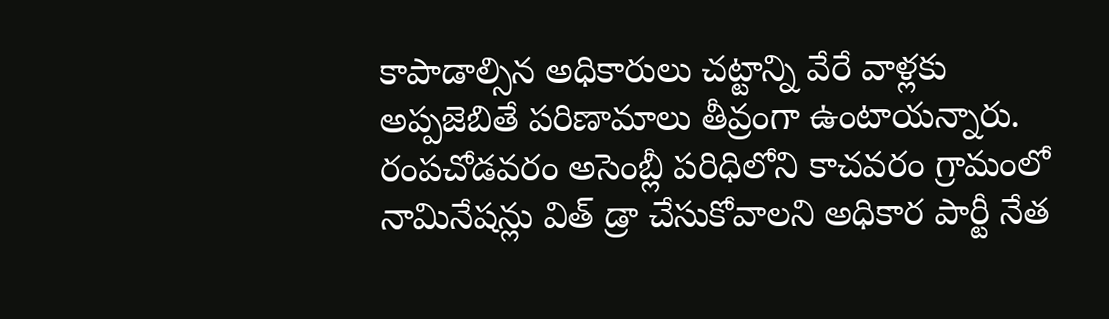కాపాడాల్సిన అధికారులు చట్టాన్ని వేరే వాళ్లకు అప్పజెబితే పరిణామాలు తీవ్రంగా ఉంటాయన్నారు. రంపచోడవరం అసెంబ్లీ పరిధిలోని కాచవరం గ్రామంలో నామినేషన్లు విత్ డ్రా చేసుకోవాలని అధికార పార్టీ నేత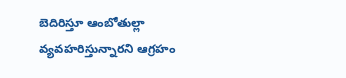బెదిరిస్తూ ఆంబోతుల్లా వ్యవహరిస్తున్నారని ఆగ్రహం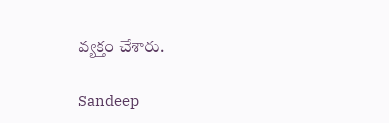వ్యక్తం చేశారు.

Sandeep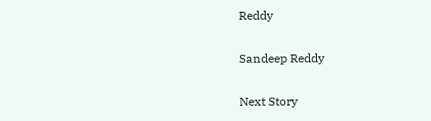Reddy

Sandeep Reddy

Next Story